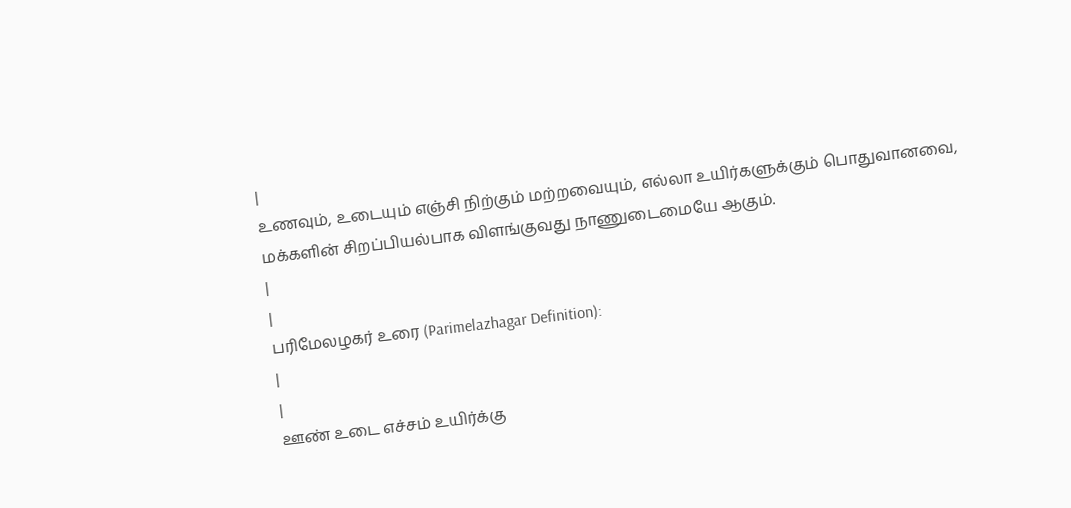|
உணவும், உடையும் எஞ்சி நிற்கும் மற்றவையும், எல்லா உயிர்களுக்கும் பொதுவானவை, மக்களின் சிறப்பியல்பாக விளங்குவது நாணுடைமையே ஆகும்.
|
|
பரிமேலழகர் உரை (Parimelazhagar Definition):
|
|
ஊண் உடை எச்சம் உயிர்க்கு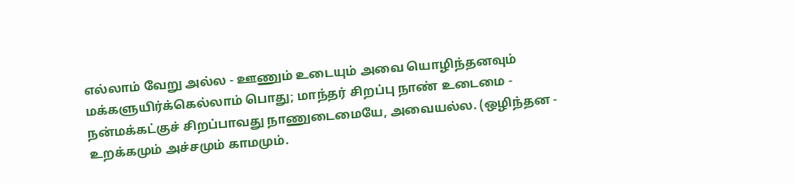எல்லாம் வேறு அல்ல - ஊணும் உடையும் அவை யொழிந்தனவும் மக்களுயிர்க்கெல்லாம் பொது; மாந்தர் சிறப்பு நாண் உடைமை - நன்மக்கட்குச் சிறப்பாவது நாணுடைமையே, அவையல்ல. (ஒழிந்தன - உறக்கமும் அச்சமும் காமமும்.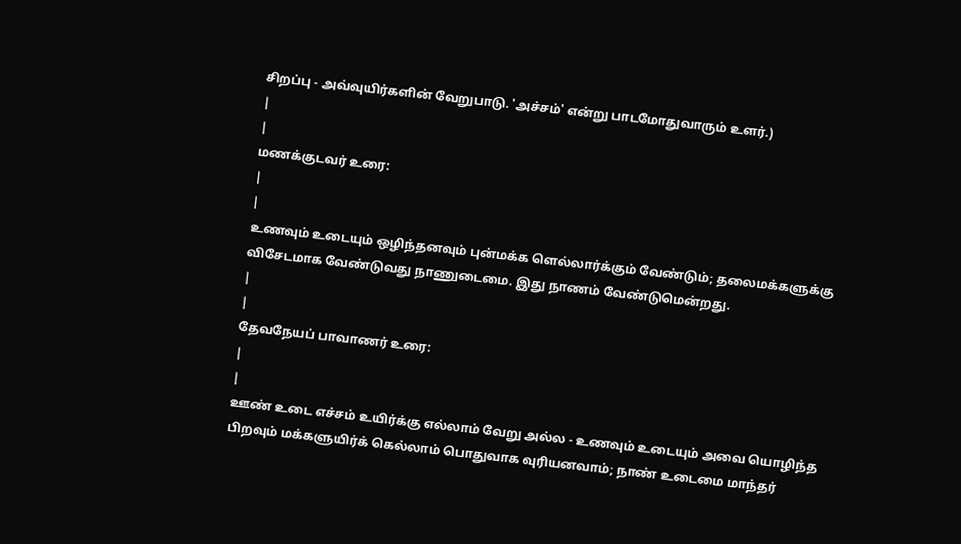சிறப்பு - அவ்வுயிர்களின் வேறுபாடு. 'அச்சம்' என்று பாடமோதுவாரும் உளர்.)
|
|
மணக்குடவர் உரை:
|
|
உணவும் உடையும் ஒழிந்தனவும் புன்மக்க ளெல்லார்க்கும் வேண்டும்; தலைமக்களுக்கு விசேடமாக வேண்டுவது நாணுடைமை. இது நாணம் வேண்டுமென்றது.
|
|
தேவநேயப் பாவாணர் உரை:
|
|
ஊண் உடை எச்சம் உயிர்க்கு எல்லாம் வேறு அல்ல - உணவும் உடையும் அவை யொழிந்த பிறவும் மக்களுயிர்க் கெல்லாம் பொதுவாக வுரியனவாம்; நாண் உடைமை மாந்தர்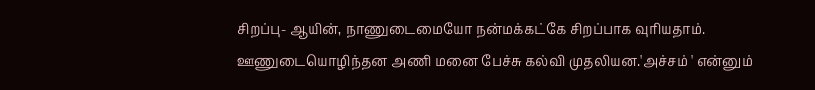சிறப்பு- ஆயின், நாணுடைமையோ நன்மக்கட்கே சிறப்பாக வுரியதாம். ஊணுடையொழிந்தன அணி மனை பேச்சு கல்வி முதலியன.'அச்சம் ' என்னும்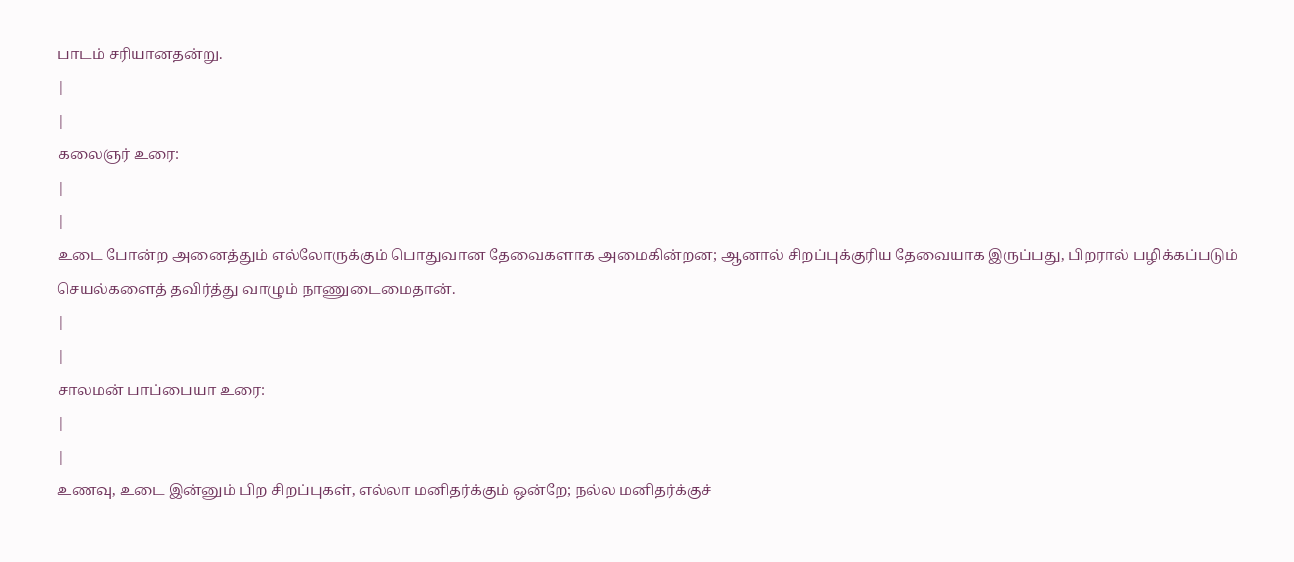பாடம் சரியானதன்று.
|
|
கலைஞர் உரை:
|
|
உடை போன்ற அனைத்தும் எல்லோருக்கும் பொதுவான தேவைகளாக அமைகின்றன; ஆனால் சிறப்புக்குரிய தேவையாக இருப்பது, பிறரால் பழிக்கப்படும் செயல்களைத் தவிர்த்து வாழும் நாணுடைமைதான்.
|
|
சாலமன் பாப்பையா உரை:
|
|
உணவு, உடை இன்னும் பிற சிறப்புகள், எல்லா மனிதர்க்கும் ஒன்றே; நல்ல மனிதர்க்குச்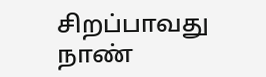சிறப்பாவது நாண்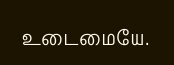உடைமையே.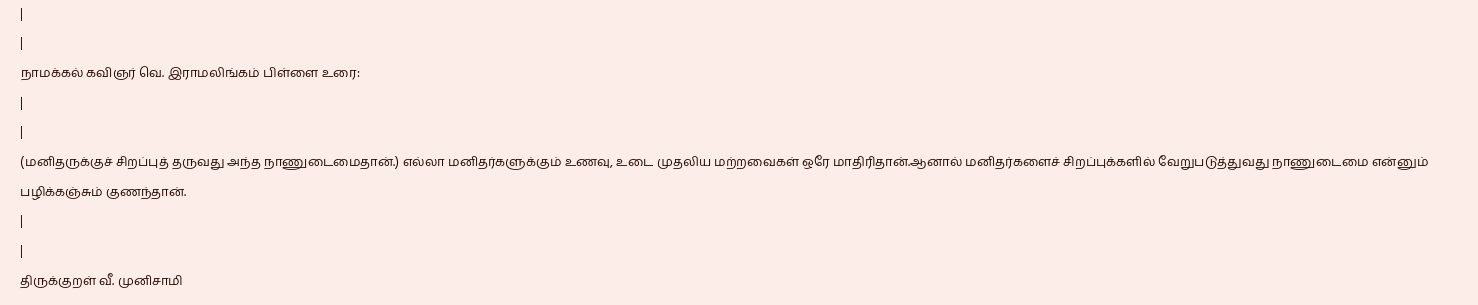|
|
நாமக்கல் கவிஞர் வெ. இராமலிங்கம் பிள்ளை உரை:
|
|
(மனிதருக்குச் சிறப்புத் தருவது அந்த நாணுடைமைதான்.) எல்லா மனிதர்களுக்கும் உணவு, உடை முதலிய மற்றவைகள் ஒரே மாதிரிதான்.ஆனால் மனிதர்களைச் சிறப்புக்களில் வேறுபடுத்துவது நாணுடைமை என்னும் பழிக்கஞ்சும் குணந்தான்.
|
|
திருக்குறள் வீ. முனிசாமி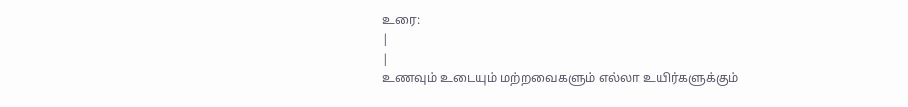உரை:
|
|
உணவும் உடையும் மற்றவைகளும் எல்லா உயிர்களுக்கும்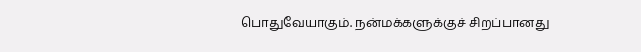பொதுவேயாகும். நன்மக்களுக்குச் சிறப்பானது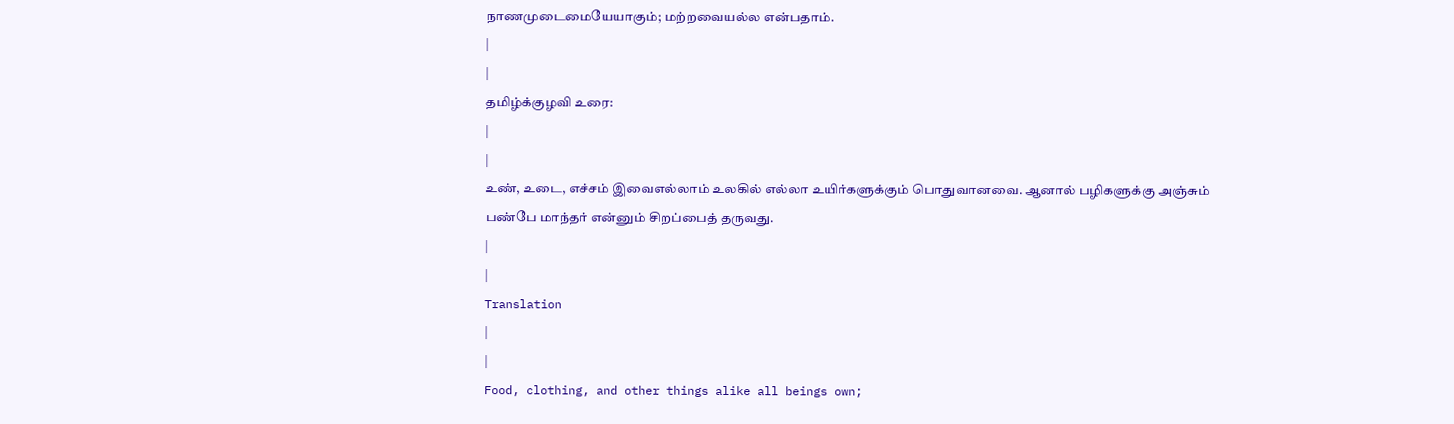நாணமுடைமையேயாகும்; மற்றவையல்ல என்பதாம்.
|
|
தமிழ்க்குழவி உரை:
|
|
உண், உடை, எச்சம் இவைஎல்லாம் உலகில் எல்லா உயிர்களுக்கும் பொதுவானவை. ஆனால் பழிகளுக்கு அஞ்சும் பண்பே மாந்தர் என்னும் சிறப்பைத் தருவது.
|
|
Translation
|
|
Food, clothing, and other things alike all beings own;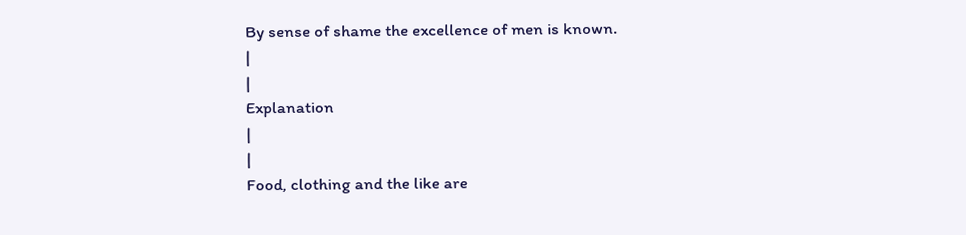By sense of shame the excellence of men is known.
|
|
Explanation
|
|
Food, clothing and the like are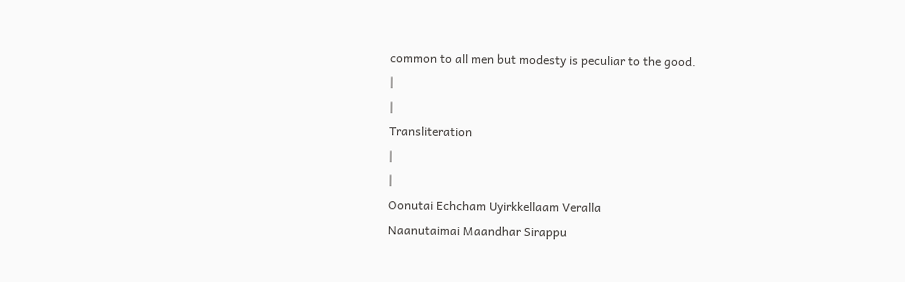common to all men but modesty is peculiar to the good.
|
|
Transliteration
|
|
Oonutai Echcham Uyirkkellaam Veralla
Naanutaimai Maandhar Sirappu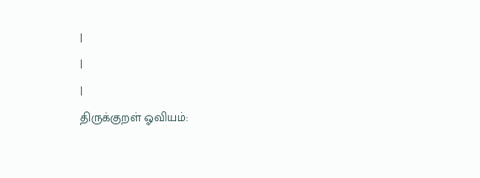|
|
|
திருக்குறள் ஓவியம்: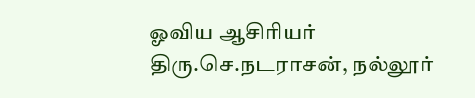ஓவிய ஆசிரியர் திரு.செ.நடராசன், நல்லூர்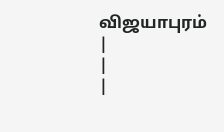விஜயாபுரம்
|
|
|